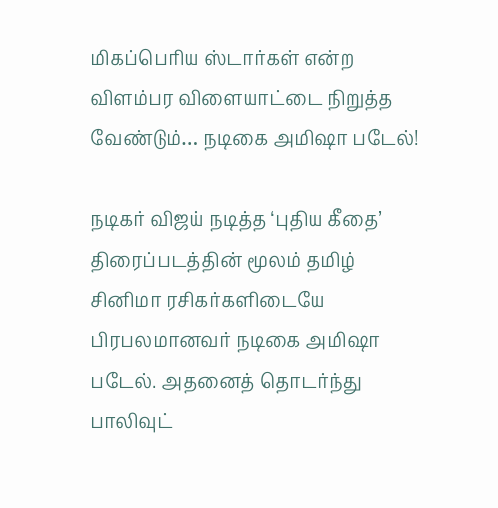மிகப்பெரிய ஸ்டார்கள் என்ற விளம்பர விளையாட்டை நிறுத்த வேண்டும்… நடிகை அமிஷா படேல்!

நடிகர் விஜய் நடித்த ‘புதிய கீதை’ திரைப்படத்தின் மூலம் தமிழ் சினிமா ரசிகர்களிடையே பிரபலமானவர் நடிகை அமிஷா படேல். அதனைத் தொடர்ந்து பாலிவுட்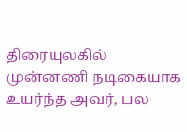திரையுலகில் முன்னணி நடிகையாக உயர்ந்த அவர், பல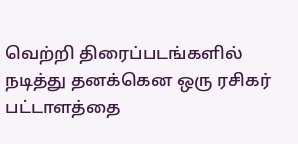வெற்றி திரைப்படங்களில் நடித்து தனக்கென ஒரு ரசிகர் பட்டாளத்தை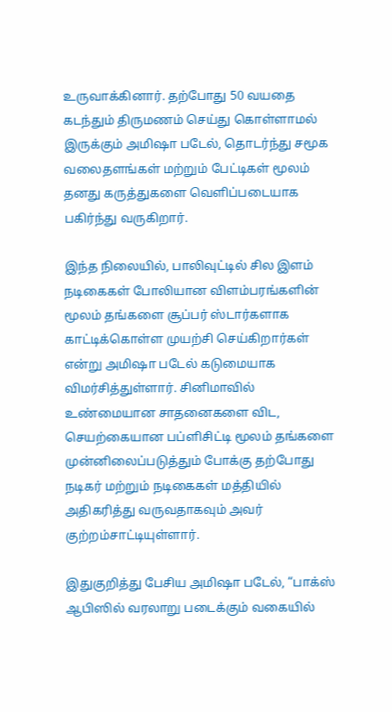உருவாக்கினார். தற்போது 50 வயதை கடந்தும் திருமணம் செய்து கொள்ளாமல் இருக்கும் அமிஷா படேல், தொடர்ந்து சமூக வலைதளங்கள் மற்றும் பேட்டிகள் மூலம் தனது கருத்துகளை வெளிப்படையாக பகிர்ந்து வருகிறார்.

இந்த நிலையில், பாலிவுட்டில் சில இளம் நடிகைகள் போலியான விளம்பரங்களின் மூலம் தங்களை சூப்பர் ஸ்டார்களாக காட்டிக்கொள்ள முயற்சி செய்கிறார்கள் என்று அமிஷா படேல் கடுமையாக விமர்சித்துள்ளார். சினிமாவில் உண்மையான சாதனைகளை விட, செயற்கையான பப்ளிசிட்டி மூலம் தங்களை முன்னிலைப்படுத்தும் போக்கு தற்போது நடிகர் மற்றும் நடிகைகள் மத்தியில் அதிகரித்து வருவதாகவும் அவர் குற்றம்சாட்டியுள்ளார்.

இதுகுறித்து பேசிய அமிஷா படேல், “பாக்ஸ் ஆபிஸில் வரலாறு படைக்கும் வகையில்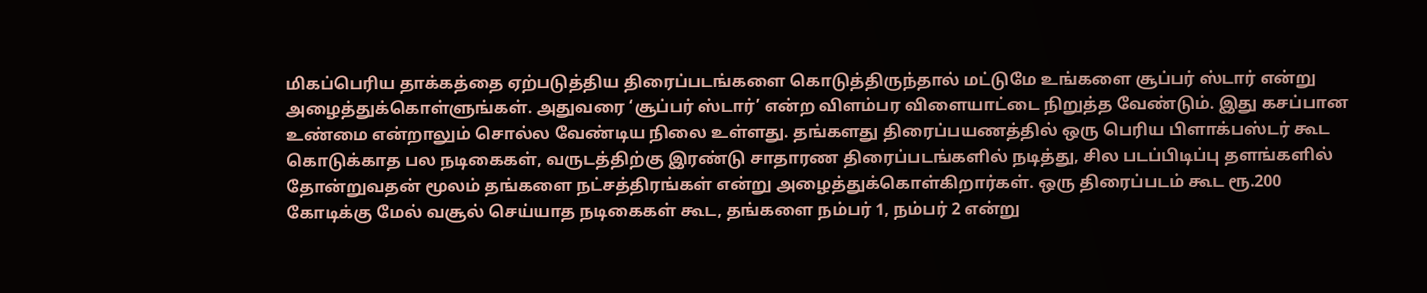மிகப்பெரிய தாக்கத்தை ஏற்படுத்திய திரைப்படங்களை கொடுத்திருந்தால் மட்டுமே உங்களை சூப்பர் ஸ்டார் என்று அழைத்துக்கொள்ளுங்கள். அதுவரை ‘சூப்பர் ஸ்டார்’ என்ற விளம்பர விளையாட்டை நிறுத்த வேண்டும். இது கசப்பான உண்மை என்றாலும் சொல்ல வேண்டிய நிலை உள்ளது. தங்களது திரைப்பயணத்தில் ஒரு பெரிய பிளாக்பஸ்டர் கூட கொடுக்காத பல நடிகைகள், வருடத்திற்கு இரண்டு சாதாரண திரைப்படங்களில் நடித்து, சில படப்பிடிப்பு தளங்களில் தோன்றுவதன் மூலம் தங்களை நட்சத்திரங்கள் என்று அழைத்துக்கொள்கிறார்கள். ஒரு திரைப்படம் கூட ரூ.200 கோடிக்கு மேல் வசூல் செய்யாத நடிகைகள் கூட, தங்களை நம்பர் 1, நம்பர் 2 என்று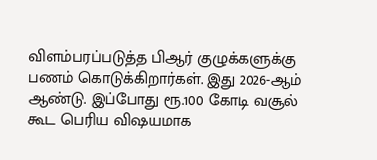விளம்பரப்படுத்த பிஆர் குழுக்களுக்கு பணம் கொடுக்கிறார்கள். இது 2026-ஆம் ஆண்டு. இப்போது ரூ.100 கோடி வசூல் கூட பெரிய விஷயமாக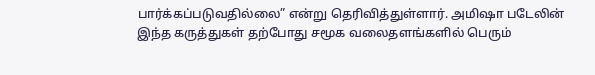பார்க்கப்படுவதில்லை” என்று தெரிவித்துள்ளார். அமிஷா படேலின் இந்த கருத்துகள் தற்போது சமூக வலைதளங்களில் பெரும்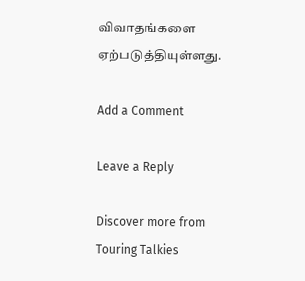விவாதங்களை ஏற்படுத்தியுள்ளது.

Add a Comment

Leave a Reply

Discover more from Touring Talkies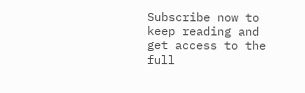Subscribe now to keep reading and get access to the full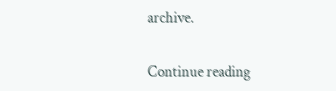archive.

Continue reading